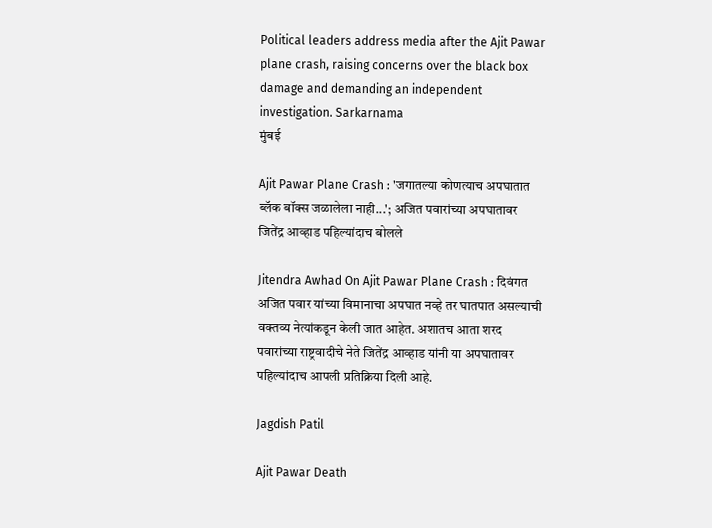Political leaders address media after the Ajit Pawar plane crash, raising concerns over the black box damage and demanding an independent investigation. Sarkarnama
मुंबई

Ajit Pawar Plane Crash : 'जगातल्या कोणत्याच अपघातात ब्लॅक बॉक्स जळालेला नाही...'; अजित पवारांच्या अपघातावर जितेंद्र आव्हाड पहिल्यांदाच बोलले

Jitendra Awhad On Ajit Pawar Plane Crash : दिवंगत अजित पवार यांच्या विमानाचा अपघात नव्हे तर घातपात असल्याची वक्तव्य नेत्यांकडून केली जात आहेत. अशातच आता शरद पवारांच्या राष्ट्रवादीचे नेते जितेंद्र आव्हाड यांनी या अपघातावर पहिल्यांदाच आपली प्रतिक्रिया दिली आहे.

Jagdish Patil

Ajit Pawar Death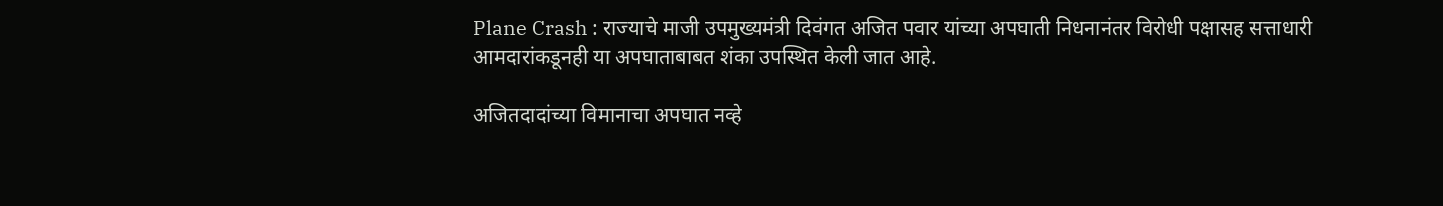Plane Crash : राज्याचे माजी उपमुख्यमंत्री दिवंगत अजित पवार यांच्या अपघाती निधनानंतर विरोधी पक्षासह सत्ताधारी आमदारांकडूनही या अपघाताबाबत शंका उपस्थित केली जात आहे.

अजितदादांच्या विमानाचा अपघात नव्हे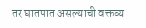तर घातपात असल्याची वक्तव्य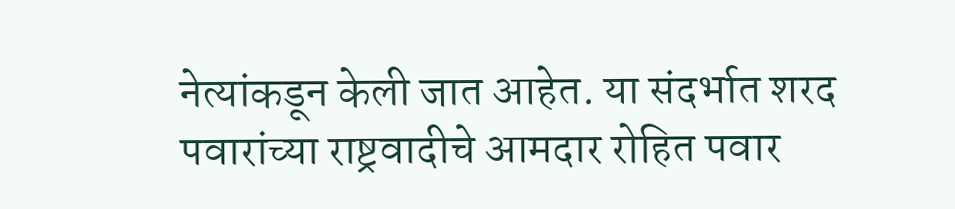नेत्यांकडून केली जात आहेत. या संदर्भात शरद पवारांच्या राष्ट्रवादीचे आमदार रोहित पवार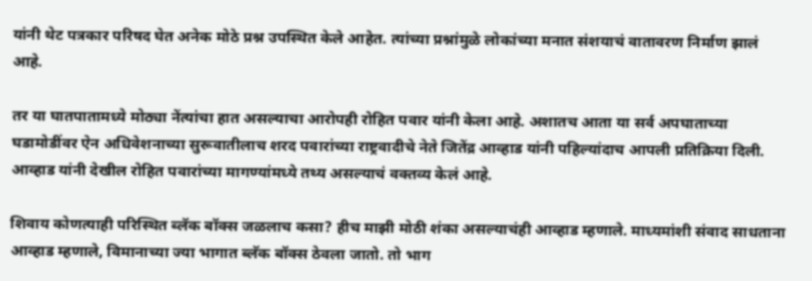यांनी थेट पत्रकार परिषद घेत अनेक मोठे प्रश्न उपस्थित केले आहेत. त्यांच्या प्रश्नांमुळे लोकांच्या मनात संशयाचं वातावरण निर्माण झालं आहे.

तर या घातपातामध्ये मोठ्या नेंत्यांचा हात असल्याचा आरोपही रोहित पवार यांनी केला आहे. अशातच आता या सर्व अपघाताच्या घडामोडींवर ऐन अधिवेशनाच्या सुरूवातीलाच शरद पवारांच्या राष्ट्रवादीचे नेते जितेंद्र आव्हाड यांनी पहिल्यांदाच आपली प्रतिक्रिया दिली. आव्हाड यांनी देखील रोहित पवारांच्या मागण्यांमध्ये तथ्य असल्याचं वक्तव्य केलं आहे.

शिवाय कोणत्याही परिस्थित ब्लॅक बॉक्स जळलाच कसा? हीच माझी मोठी शंका असल्याचंही आव्हाड म्हणाले. माध्यमांशी संवाद साधताना आव्हाड म्हणाले, विमानाच्या ज्या भागात ब्लॅक बॉक्स ठेवला जातो. तो भाग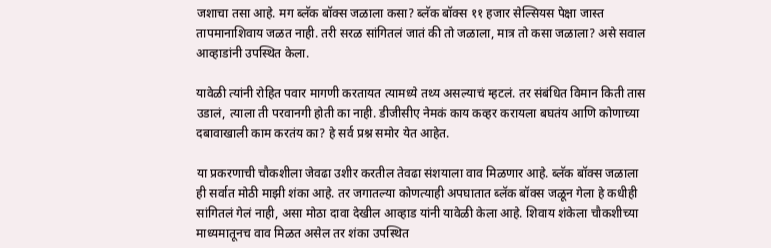जशाचा तसा आहे. मग ब्लॅक बॉक्स जळाला कसा? ब्लॅक बॉक्स ११ हजार सेल्सियस पेक्षा जास्त तापमानाशिवाय जळत नाही. तरी सरळ सांगितलं जातं की तो जळाला, मात्र तो कसा जळाला? असे सवाल आव्हाडांनी उपस्थित केला.

यावेळी त्यांनी रोहित पवार मागणी करतायत त्यामध्ये तथ्य असल्याचं म्हटलं. तर संबंधित विमान किती तास उडालं, त्याला ती परवानगी होती का नाही. डीजीसीए नेमकं काय कव्हर करायला बघतंय आणि कोणाच्या दबावाखाली काम करतंय का? हे सर्व प्रश्न समोर येत आहेत.

या प्रकरणाची चौकशीला जेवढा उशीर करतील तेवढा संशयाला वाव मिळणार आहे. ब्लॅक बॉक्स जळाला ही सर्वात मोठी माझी शंका आहे. तर जगातल्या कोणत्याही अपघातात ब्लॅक बॉक्स जळून गेला हे कधीही सांगितलं गेलं नाही, असा मोठा दावा देखील आव्हाड यांनी यावेळी केला आहे. शिवाय शंकेला चौकशीच्या माध्यमातूनच वाव मिळत असेल तर शंका उपस्थित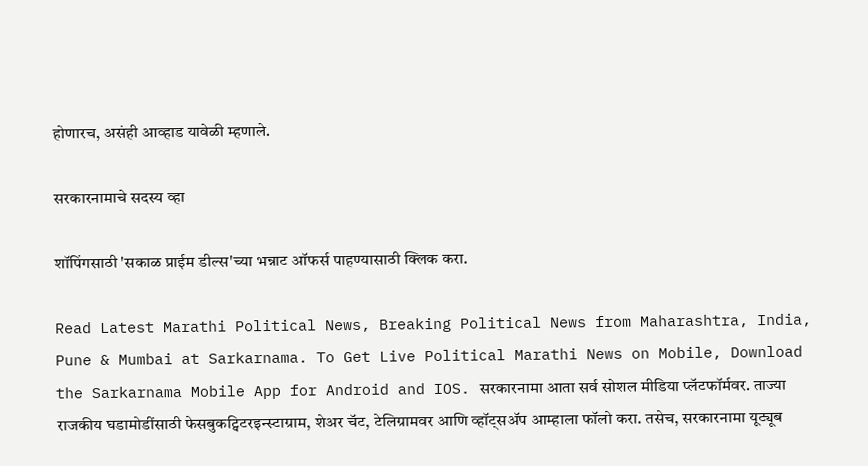होणारच, असंही आव्हाड यावेळी म्हणाले.

सरकारनामाचे सदस्य व्हा

शॉपिंगसाठी 'सकाळ प्राईम डील्स'च्या भन्नाट ऑफर्स पाहण्यासाठी क्लिक करा.

Read Latest Marathi Political News, Breaking Political News from Maharashtra, India, Pune & Mumbai at Sarkarnama. To Get Live Political Marathi News on Mobile, Download the Sarkarnama Mobile App for Android and IOS. सरकारनामा आता सर्व सोशल मीडिया प्लॅटफॉर्मवर. ताज्या राजकीय घडामोडींसाठी फेसबुकट्विटरइन्स्टाग्राम, शेअर चॅट, टेलिग्रामवर आणि व्हॉट्सॲप आम्हाला फॉलो करा. तसेच, सरकारनामा यूट्यूब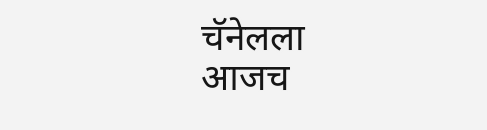चॅनेलला आजच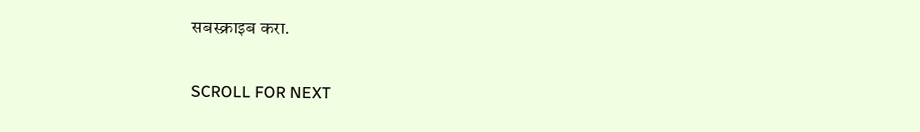सबस्क्राइब करा.

SCROLL FOR NEXT